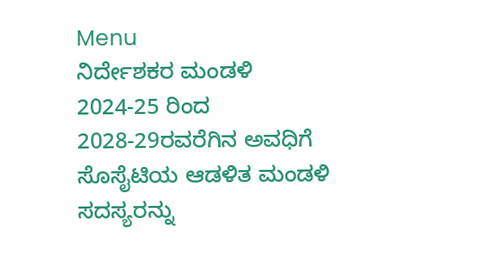Menu
ನಿರ್ದೇಶಕರ ಮಂಡಳಿ
2024-25 ರಿಂದ 2028-29ರವರೆಗಿನ ಅವಧಿಗೆ ಸೊಸೈಟಿಯ ಆಡಳಿತ ಮಂಡಳಿ ಸದಸ್ಯರನ್ನು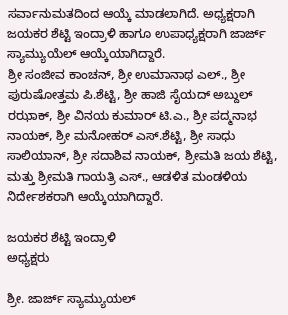ಸರ್ವಾನುಮತದಿಂದ ಆಯ್ಕೆ ಮಾಡಲಾಗಿದೆ. ಅಧ್ಯಕ್ಷರಾಗಿ ಜಯಕರ ಶೆಟ್ಟಿ ಇಂದ್ರಾಳಿ ಹಾಗೂ ಉಪಾಧ್ಯಕ್ಷರಾಗಿ ಜಾರ್ಜ್ ಸ್ಯಾಮ್ಯುಯೆಲ್ ಆಯ್ಕೆಯಾಗಿದ್ದಾರೆ.
ಶ್ರೀ ಸಂಜೀವ ಕಾಂಚನ್, ಶ್ರೀ ಉಮಾನಾಥ ಎಲ್., ಶ್ರೀ ಪುರುಷೋತ್ತಮ ಪಿ.ಶೆಟ್ಟಿ, ಶ್ರೀ ಹಾಜಿ ಸೈಯದ್ ಅಬ್ದುಲ್ ರಝಾಕ್, ಶ್ರೀ ವಿನಯ ಕುಮಾರ್ ಟಿ.ಎ., ಶ್ರೀ ಪದ್ಮನಾಭ ನಾಯಕ್, ಶ್ರೀ ಮನೋಹರ್ ಎಸ್.ಶೆಟ್ಟಿ, ಶ್ರೀ ಸಾಧು ಸಾಲಿಯಾನ್, ಶ್ರೀ ಸದಾಶಿವ ನಾಯಕ್, ಶ್ರೀಮತಿ ಜಯ ಶೆಟ್ಟಿ, ಮತ್ತು ಶ್ರೀಮತಿ ಗಾಯತ್ರಿ ಎಸ್., ಆಡಳಿತ ಮಂಡಳಿಯ ನಿರ್ದೇಶಕರಾಗಿ ಆಯ್ಕೆಯಾಗಿದ್ದಾರೆ.

ಜಯಕರ ಶೆಟ್ಟಿ ಇಂದ್ರಾಳಿ
ಅಧ್ಯಕ್ಷರು

ಶ್ರೀ. ಜಾರ್ಜ್ ಸ್ಯಾಮ್ಯುಯಲ್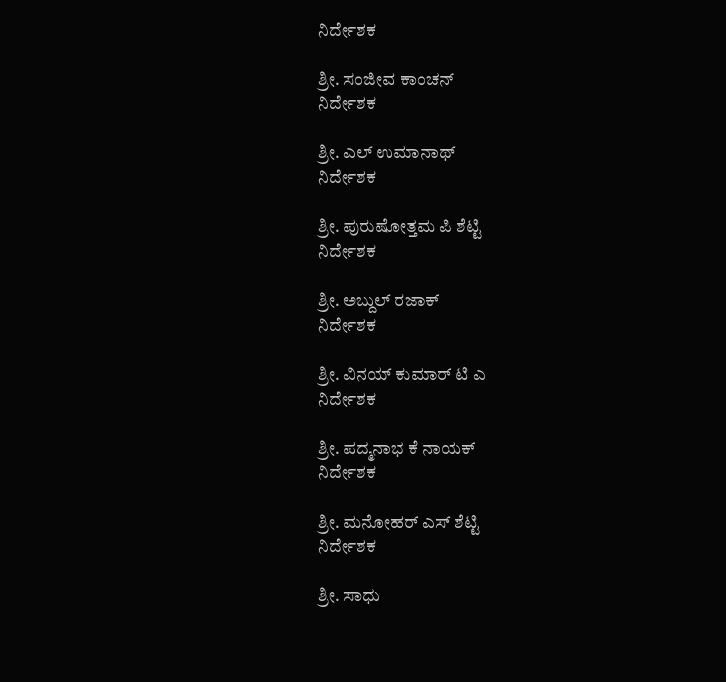ನಿರ್ದೇಶಕ

ಶ್ರೀ. ಸಂಜೀವ ಕಾಂಚನ್
ನಿರ್ದೇಶಕ

ಶ್ರೀ. ಎಲ್ ಉಮಾನಾಥ್
ನಿರ್ದೇಶಕ

ಶ್ರೀ. ಪುರುಷೋತ್ತಮ ಪಿ ಶೆಟ್ಟಿ
ನಿರ್ದೇಶಕ

ಶ್ರೀ. ಅಬ್ದುಲ್ ರಜಾಕ್
ನಿರ್ದೇಶಕ

ಶ್ರೀ. ವಿನಯ್ ಕುಮಾರ್ ಟಿ ಎ
ನಿರ್ದೇಶಕ

ಶ್ರೀ. ಪದ್ಮನಾಭ ಕೆ ನಾಯಕ್
ನಿರ್ದೇಶಕ

ಶ್ರೀ. ಮನೋಹರ್ ಎಸ್ ಶೆಟ್ಟಿ
ನಿರ್ದೇಶಕ

ಶ್ರೀ. ಸಾಧು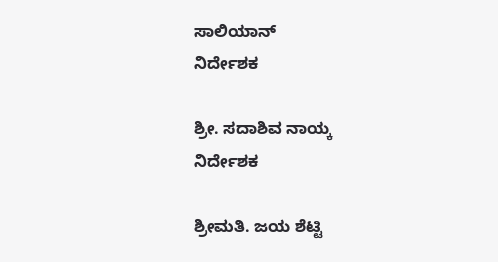ಸಾಲಿಯಾನ್
ನಿರ್ದೇಶಕ

ಶ್ರೀ. ಸದಾಶಿವ ನಾಯ್ಕ
ನಿರ್ದೇಶಕ

ಶ್ರೀಮತಿ. ಜಯ ಶೆಟ್ಟಿ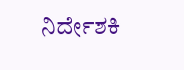ನಿರ್ದೇಶಕಿ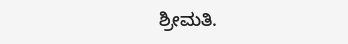ಶ್ರೀಮತಿ.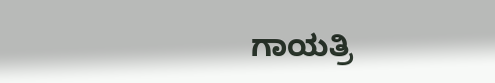ಗಾಯತ್ರಿ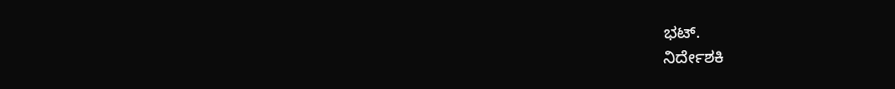ಭಟ್.
ನಿರ್ದೇಶಕಿ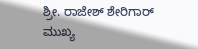ಶ್ರೀ. ರಾಜೇಶ್ ಶೇರಿಗಾರ್
ಮುಖ್ಯ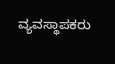ವ್ಯವಸ್ಥಾಪಕರು